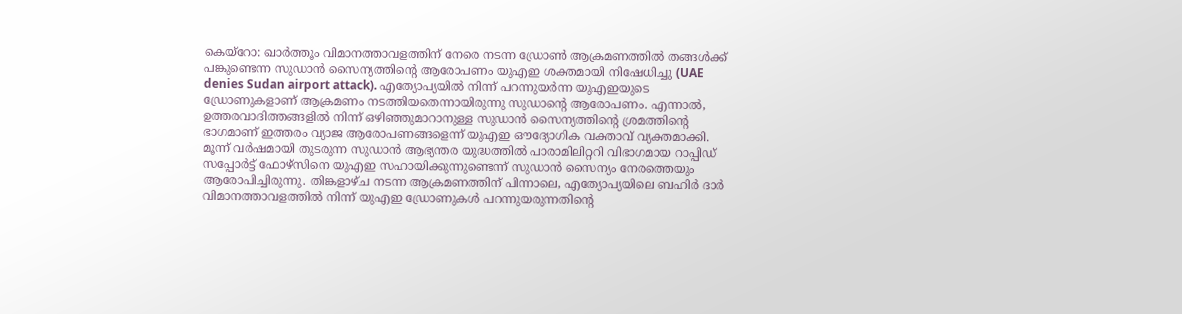കെയ്റോ: ഖാർത്തൂം വിമാനത്താവളത്തിന് നേരെ നടന്ന ഡ്രോൺ ആക്രമണത്തിൽ തങ്ങൾക്ക് പങ്കുണ്ടെന്ന സുഡാൻ സൈന്യത്തിന്റെ ആരോപണം യുഎഇ ശക്തമായി നിഷേധിച്ചു (UAE denies Sudan airport attack). എത്യോപ്യയിൽ നിന്ന് പറന്നുയർന്ന യുഎഇയുടെ ഡ്രോണുകളാണ് ആക്രമണം നടത്തിയതെന്നായിരുന്നു സുഡാന്റെ ആരോപണം. എന്നാൽ, ഉത്തരവാദിത്തങ്ങളിൽ നിന്ന് ഒഴിഞ്ഞുമാറാനുള്ള സുഡാൻ സൈന്യത്തിന്റെ ശ്രമത്തിന്റെ ഭാഗമാണ് ഇത്തരം വ്യാജ ആരോപണങ്ങളെന്ന് യുഎഇ ഔദ്യോഗിക വക്താവ് വ്യക്തമാക്കി.
മൂന്ന് വർഷമായി തുടരുന്ന സുഡാൻ ആഭ്യന്തര യുദ്ധത്തിൽ പാരാമിലിറ്ററി വിഭാഗമായ റാപ്പിഡ് സപ്പോർട്ട് ഫോഴ്സിനെ യുഎഇ സഹായിക്കുന്നുണ്ടെന്ന് സുഡാൻ സൈന്യം നേരത്തെയും ആരോപിച്ചിരുന്നു. തിങ്കളാഴ്ച നടന്ന ആക്രമണത്തിന് പിന്നാലെ, എത്യോപ്യയിലെ ബഹിർ ദാർ വിമാനത്താവളത്തിൽ നിന്ന് യുഎഇ ഡ്രോണുകൾ പറന്നുയരുന്നതിന്റെ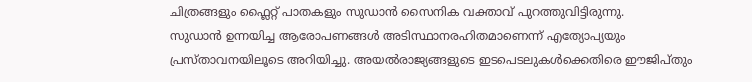ചിത്രങ്ങളും ഫ്ലൈറ്റ് പാതകളും സുഡാൻ സൈനിക വക്താവ് പുറത്തുവിട്ടിരുന്നു.
സുഡാൻ ഉന്നയിച്ച ആരോപണങ്ങൾ അടിസ്ഥാനരഹിതമാണെന്ന് എത്യോപ്യയും പ്രസ്താവനയിലൂടെ അറിയിച്ചു. അയൽരാജ്യങ്ങളുടെ ഇടപെടലുകൾക്കെതിരെ ഈജിപ്തും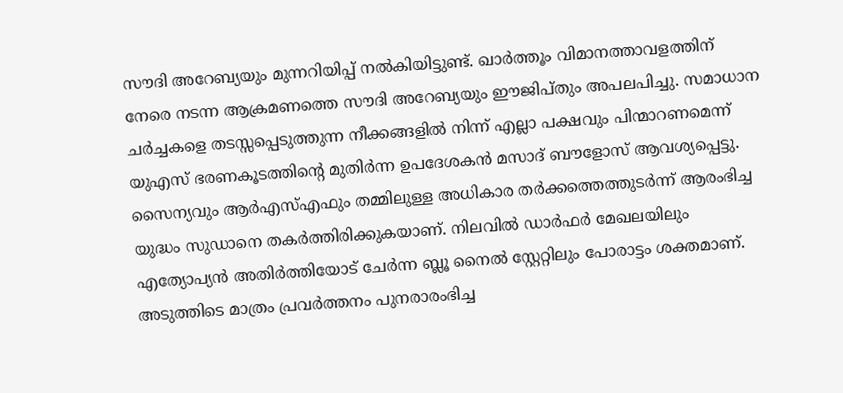സൗദി അറേബ്യയും മുന്നറിയിപ്പ് നൽകിയിട്ടുണ്ട്. ഖാർത്തൂം വിമാനത്താവളത്തിന് നേരെ നടന്ന ആക്രമണത്തെ സൗദി അറേബ്യയും ഈജിപ്തും അപലപിച്ചു. സമാധാന ചർച്ചകളെ തടസ്സപ്പെടുത്തുന്ന നീക്കങ്ങളിൽ നിന്ന് എല്ലാ പക്ഷവും പിന്മാറണമെന്ന് യുഎസ് ഭരണകൂടത്തിന്റെ മുതിർന്ന ഉപദേശകൻ മസാദ് ബൗളോസ് ആവശ്യപ്പെട്ടു. സൈന്യവും ആർഎസ്എഫും തമ്മിലുള്ള അധികാര തർക്കത്തെത്തുടർന്ന് ആരംഭിച്ച യുദ്ധം സുഡാനെ തകർത്തിരിക്കുകയാണ്. നിലവിൽ ഡാർഫർ മേഖലയിലും എത്യോപ്യൻ അതിർത്തിയോട് ചേർന്ന ബ്ലൂ നൈൽ സ്റ്റേറ്റിലും പോരാട്ടം ശക്തമാണ്. അടുത്തിടെ മാത്രം പ്രവർത്തനം പുനരാരംഭിച്ച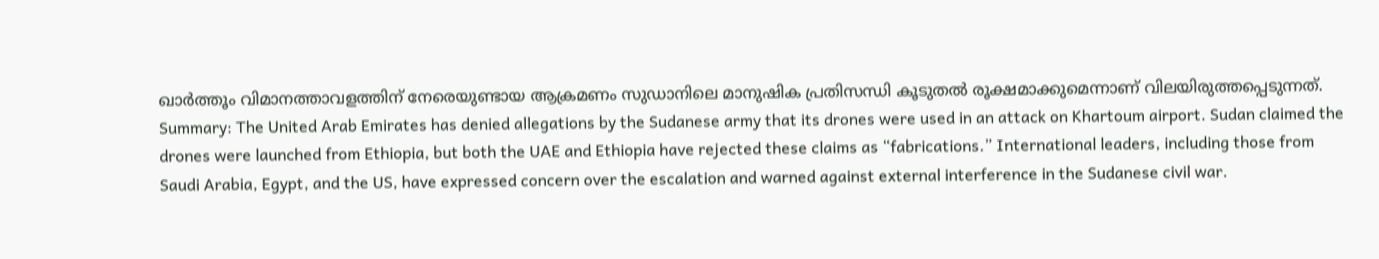ഖാർത്തൂം വിമാനത്താവളത്തിന് നേരെയുണ്ടായ ആക്രമണം സുഡാനിലെ മാനുഷിക പ്രതിസന്ധി കൂടുതൽ രൂക്ഷമാക്കുമെന്നാണ് വിലയിരുത്തപ്പെടുന്നത്.
Summary: The United Arab Emirates has denied allegations by the Sudanese army that its drones were used in an attack on Khartoum airport. Sudan claimed the drones were launched from Ethiopia, but both the UAE and Ethiopia have rejected these claims as “fabrications.” International leaders, including those from Saudi Arabia, Egypt, and the US, have expressed concern over the escalation and warned against external interference in the Sudanese civil war.